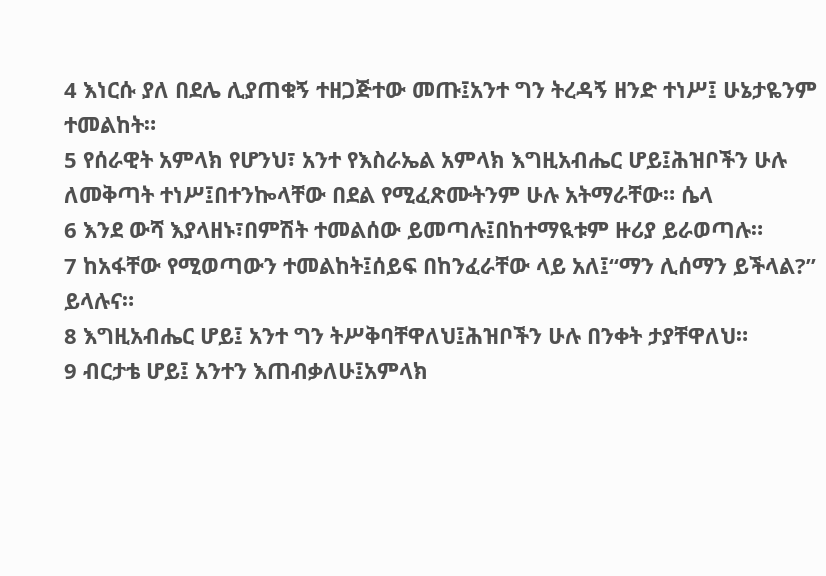4 እነርሱ ያለ በደሌ ሊያጠቁኝ ተዘጋጅተው መጡ፤አንተ ግን ትረዳኝ ዘንድ ተነሥ፤ ሁኔታዬንም ተመልከት።
5 የሰራዊት አምላክ የሆንህ፣ አንተ የእስራኤል አምላክ እግዚአብሔር ሆይ፤ሕዝቦችን ሁሉ ለመቅጣት ተነሥ፤በተንኰላቸው በደል የሚፈጽሙትንም ሁሉ አትማራቸው። ሴላ
6 እንደ ውሻ እያላዘኑ፣በምሽት ተመልሰው ይመጣሉ፤በከተማዪቱም ዙሪያ ይራወጣሉ።
7 ከአፋቸው የሚወጣውን ተመልከት፤ሰይፍ በከንፈራቸው ላይ አለ፤“ማን ሊሰማን ይችላል?” ይላሉና።
8 እግዚአብሔር ሆይ፤ አንተ ግን ትሥቅባቸዋለህ፤ሕዝቦችን ሁሉ በንቀት ታያቸዋለህ።
9 ብርታቴ ሆይ፤ አንተን እጠብቃለሁ፤አምላክ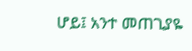ሆይ፤ አንተ መጠጊያዬ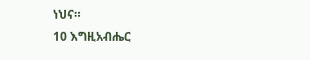ነህና።
10 እግዚአብሔር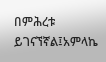በምሕረቱ ይገናኘኛል፤አምላኬ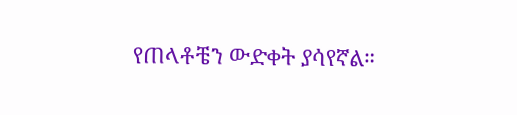የጠላቶቼን ውድቀት ያሳየኛል።